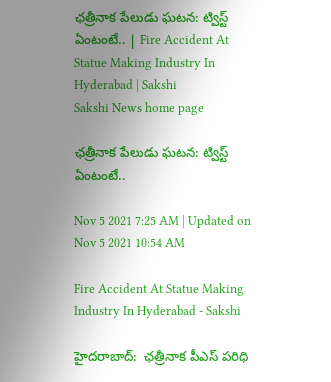ఛత్రీనాక పేలుడు ఘటన: ట్విస్ట్‌ ఏంటంటే.. | Fire Accident At Statue Making Industry In Hyderabad | Sakshi
Sakshi News home page

ఛత్రీనాక పేలుడు ఘటన: ట్విస్ట్‌ ఏంటంటే..

Nov 5 2021 7:25 AM | Updated on Nov 5 2021 10:54 AM

Fire Accident At Statue Making Industry In Hyderabad - Sakshi

హైదరాబాద్‌:  ఛత్రీనాక పీఎస్‌ పరిధి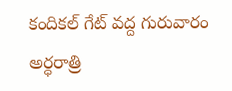కందికల్‌ గేట్‌ వద్ద గురువారం అర్ధరాత్రి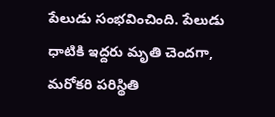పేలుడు సంభవించింది. పేలుడు ధాటికి ఇద్దరు మృతి చెందగా, మరోకరి పరిస్థితి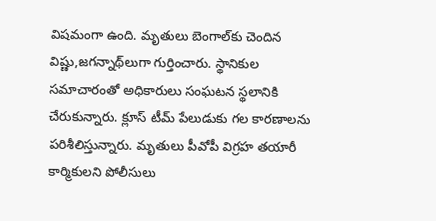విషమంగా ఉంది. మృతులు బెంగాల్‌కు చెందిన విష్ణు,జగన్నాథ్‌లుగా గుర్తించారు. స్థానికుల సమాచారంతో అధికారులు సంఘటన స్థలానికి చేరుకున్నారు. క్లూస్‌ టీమ్‌ పేలుడుకు గల కారణాలను పరిశీలిస్తున్నారు. మృతులు పీవోపీ విగ్రహ తయారీ కార్మికులని పోలీసులు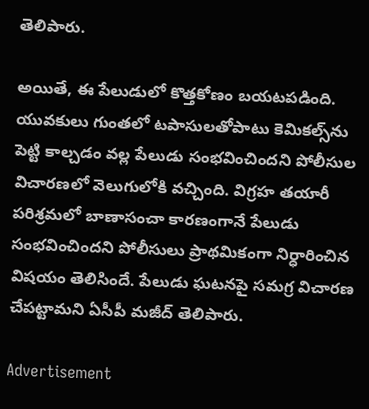తెలిపారు.

అయితే, ఈ పేలుడులో కొత్తకోణం బయటపడింది. యువకులు గుంతలో టపాసులతోపాటు కెమికల్స్‌ను పెట్టి కాల్చడం వల్ల పేలుడు సంభవించిందని పోలీసుల విచారణలో వెలుగులోకి వచ్చింది. విగ్రహ తయారీ పరిశ్రమలో బాణాసంచా కారణంగానే పేలుడు సంభవించిందని పోలీసులు ప్రాథమికంగా నిర్ధారించిన విషయం తెలిసిందే. పేలుడు ఘటనపై సమగ్ర విచారణ చేపట్టామని ఏసీపీ మజీద్‌ తెలిపారు.

Advertisement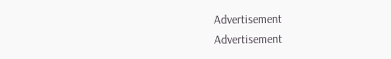Advertisement
Advertisement